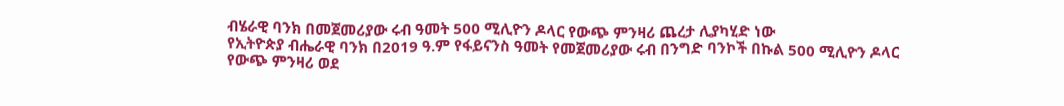ብሄራዊ ባንክ በመጀመሪያው ሩብ ዓመት 500 ሚሊዮን ዶላር የውጭ ምንዛሪ ጨረታ ሊያካሂድ ነው
የኢትዮጵያ ብሔራዊ ባንክ በ2019 ዓ.ም የፋይናንስ ዓመት የመጀመሪያው ሩብ በንግድ ባንኮች በኩል 500 ሚሊዮን ዶላር የውጭ ምንዛሪ ወደ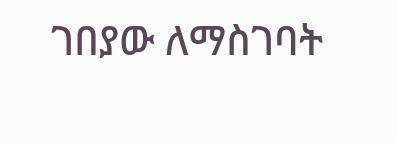ገበያው ለማስገባት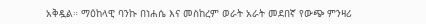አቅዷል። ማዕከላዊ ባንኩ በነሐሴ እና መስከረም ወራት አራት መደበኛ የውጭ ምንዛሪ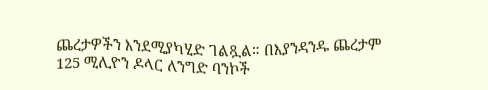ጨረታዎችን እንደሚያካሂድ ገልጿል። በእያንዳንዱ ጨረታም 125 ሚሊዮን ዶላር ለንግድ ባንኮች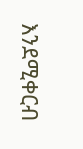እንደሚቀርብ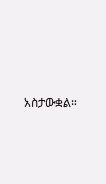አስታውቋል።